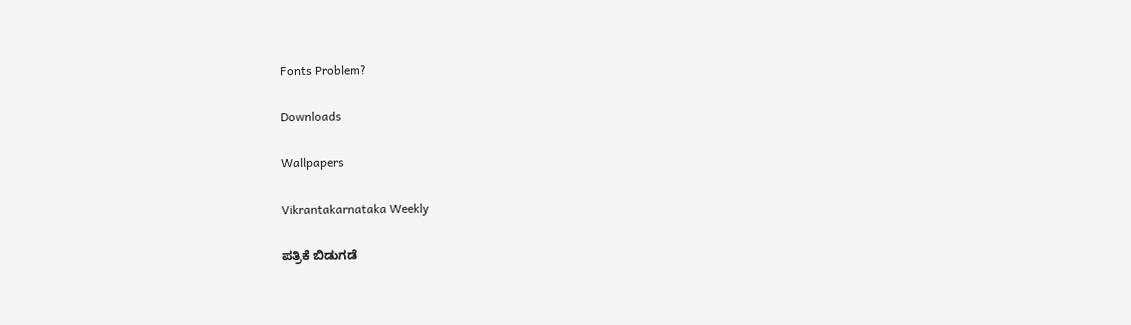Fonts Problem?

Downloads

Wallpapers

Vikrantakarnataka Weekly

ಪತ್ರಿಕೆ ಬಿಡುಗಡೆ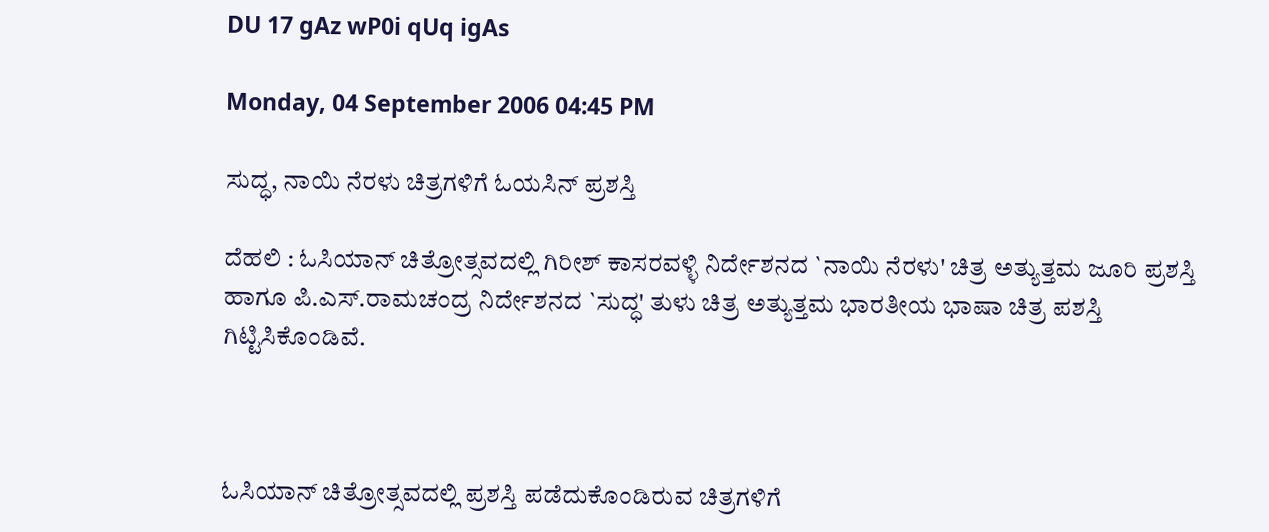DU 17 gAz wP0i qUq igAs

Monday, 04 September 2006 04:45 PM

ಸುದ್ಧ, ನಾಯಿ ನೆರಳು ಚಿತ್ರಗಳಿಗೆ ಓಯಸಿನ್ ಪ್ರಶಸ್ತಿ

ದೆಹಲಿ : ಓಸಿಯಾನ್ ಚಿತ್ರೋತ್ಸವದಲ್ಲಿ ಗಿರೀಶ್ ಕಾಸರವಳ್ಳಿ ನಿರ್ದೇಶನದ `ನಾಯಿ ನೆರಳು' ಚಿತ್ರ ಅತ್ಯುತ್ತಮ ಜೂರಿ ಪ್ರಶಸ್ತಿ ಹಾಗೂ ಪಿ.ಎಸ್.ರಾಮಚಂದ್ರ ನಿರ್ದೇಶನದ `ಸುದ್ಧ' ತುಳು ಚಿತ್ರ ಅತ್ಯುತ್ತಮ ಭಾರತೀಯ ಭಾಷಾ ಚಿತ್ರ ಪಶಸ್ತಿ ಗಿಟ್ಟಿಸಿಕೊಂಡಿವೆ.



ಓಸಿಯಾನ್ ಚಿತ್ರೋತ್ಸವದಲ್ಲಿ ಪ್ರಶಸ್ತಿ ಪಡೆದುಕೊಂಡಿರುವ ಚಿತ್ರಗಳಿಗೆ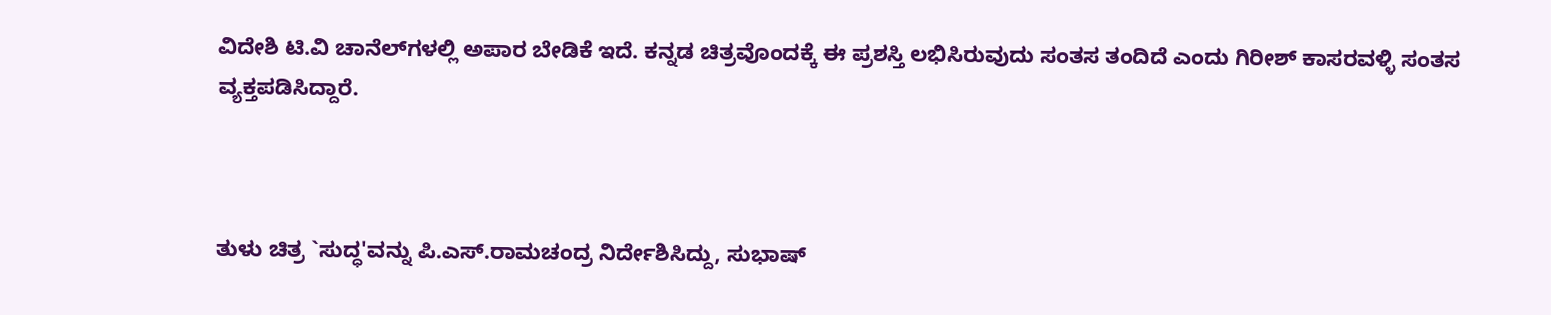ವಿದೇಶಿ ಟಿ.ವಿ ಚಾನೆಲ್‌ಗಳಲ್ಲಿ ಅಪಾರ ಬೇಡಿಕೆ ಇದೆ. ಕನ್ನಡ ಚಿತ್ರವೊಂದಕ್ಕೆ ಈ ಪ್ರಶಸ್ತಿ ಲಭಿಸಿರುವುದು ಸಂತಸ ತಂದಿದೆ ಎಂದು ಗಿರೀಶ್ ಕಾಸರವಳ್ಳಿ ಸಂತಸ ವ್ಯಕ್ತಪಡಿಸಿದ್ದಾರೆ.



ತುಳು ಚಿತ್ರ `ಸುದ್ಧ'ವನ್ನು ಪಿ.ಎಸ್.ರಾಮಚಂದ್ರ ನಿರ್ದೇಶಿಸಿದ್ದು, ಸುಭಾಷ್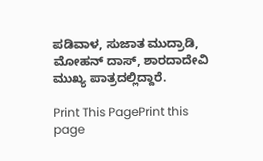ಪಡಿವಾಳ, ಸುಜಾತ ಮುದ್ರಾಡಿ, ಮೋಹನ್ ದಾಸ್, ಶಾರದಾದೇವಿ ಮುಖ್ಯ ಪಾತ್ರದಲ್ಲಿದ್ದಾರೆ.

Print This PagePrint this page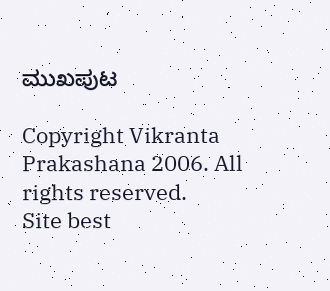ಮುಖಪುಟ

Copyright Vikranta Prakashana 2006. All rights reserved.
Site best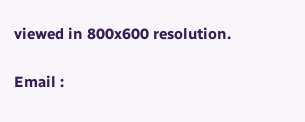viewed in 800x600 resolution.

Email :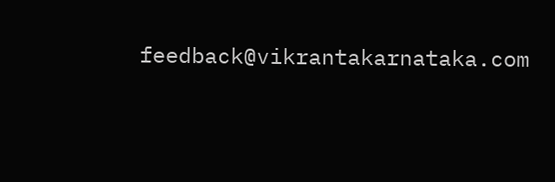feedback@vikrantakarnataka.com